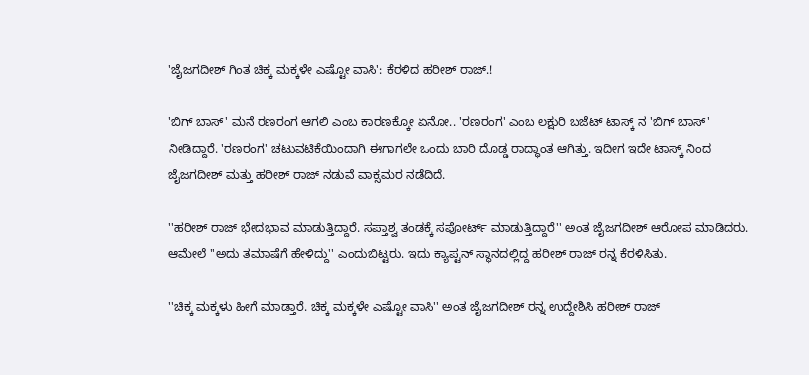'ಜೈಜಗದೀಶ್ ಗಿಂತ ಚಿಕ್ಕ ಮಕ್ಕಳೇ ಎಷ್ಟೋ ವಾಸಿ': ಕೆರಳಿದ ಹರೀಶ್ ರಾಜ್.!

'ಬಿಗ್ ಬಾಸ್' ಮನೆ ರಣರಂಗ ಆಗಲಿ ಎಂಬ ಕಾರಣಕ್ಕೋ ಏನೋ.. 'ರಣರಂಗ' ಎಂಬ ಲಕ್ಷುರಿ ಬಜೆಟ್ ಟಾಸ್ಕ್ ನ 'ಬಿಗ್ ಬಾಸ್' ನೀಡಿದ್ದಾರೆ. 'ರಣರಂಗ' ಚಟುವಟಿಕೆಯಿಂದಾಗಿ ಈಗಾಗಲೇ ಒಂದು ಬಾರಿ ದೊಡ್ಡ ರಾದ್ಧಾಂತ ಆಗಿತ್ತು. ಇದೀಗ ಇದೇ ಟಾಸ್ಕ್ ನಿಂದ ಜೈಜಗದೀಶ್ ಮತ್ತು ಹರೀಶ್ ರಾಜ್ ನಡುವೆ ವಾಕ್ಸಮರ ನಡೆದಿದೆ.

''ಹರೀಶ್ ರಾಜ್ ಭೇದಭಾವ ಮಾಡುತ್ತಿದ್ದಾರೆ. ಸಪ್ತಾಶ್ವ ತಂಡಕ್ಕೆ ಸಪೋರ್ಟ್ ಮಾಡುತ್ತಿದ್ದಾರೆ'' ಅಂತ ಜೈಜಗದೀಶ್ ಆರೋಪ ಮಾಡಿದರು. ಆಮೇಲೆ ''ಅದು ತಮಾಷೆಗೆ ಹೇಳಿದ್ದು'' ಎಂದುಬಿಟ್ಟರು. ಇದು ಕ್ಯಾಪ್ಟನ್ ಸ್ಥಾನದಲ್ಲಿದ್ದ ಹರೀಶ್ ರಾಜ್ ರನ್ನ ಕೆರಳಿಸಿತು.

''ಚಿಕ್ಕ ಮಕ್ಕಳು ಹೀಗೆ ಮಾಡ್ತಾರೆ. ಚಿಕ್ಕ ಮಕ್ಕಳೇ ಎಷ್ಟೋ ವಾಸಿ'' ಅಂತ ಜೈಜಗದೀಶ್ ರನ್ನ ಉದ್ದೇಶಿಸಿ ಹರೀಶ್ ರಾಜ್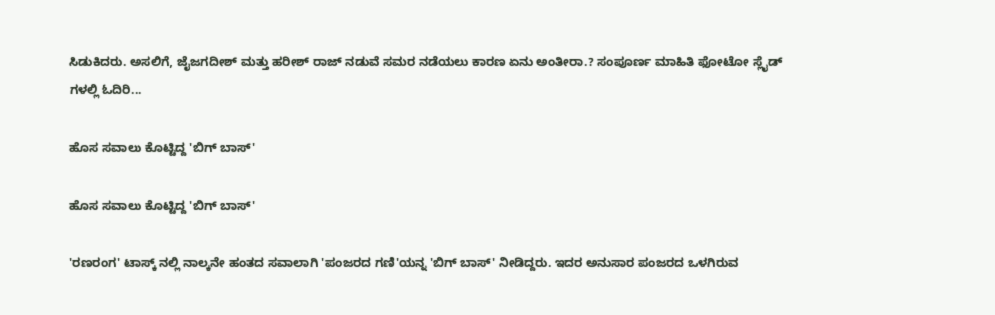ಸಿಡುಕಿದರು. ಅಸಲಿಗೆ, ಜೈಜಗದೀಶ್ ಮತ್ತು ಹರೀಶ್ ರಾಜ್ ನಡುವೆ ಸಮರ ನಡೆಯಲು ಕಾರಣ ಏನು ಅಂತೀರಾ.? ಸಂಪೂರ್ಣ ಮಾಹಿತಿ ಫೋಟೋ ಸ್ಲೈಡ್ ಗಳಲ್ಲಿ ಓದಿರಿ...

ಹೊಸ ಸವಾಲು ಕೊಟ್ಟಿದ್ದ 'ಬಿಗ್ ಬಾಸ್'

ಹೊಸ ಸವಾಲು ಕೊಟ್ಟಿದ್ದ 'ಬಿಗ್ ಬಾಸ್'

'ರಣರಂಗ' ಟಾಸ್ಕ್ ನಲ್ಲಿ ನಾಲ್ಕನೇ ಹಂತದ ಸವಾಲಾಗಿ 'ಪಂಜರದ ಗಣಿ'ಯನ್ನ 'ಬಿಗ್ ಬಾಸ್' ನೀಡಿದ್ದರು. ಇದರ ಅನುಸಾರ ಪಂಜರದ ಒಳಗಿರುವ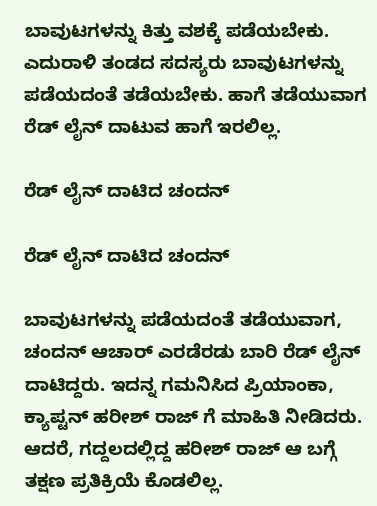ಬಾವುಟಗಳನ್ನು ಕಿತ್ತು ವಶಕ್ಕೆ ಪಡೆಯಬೇಕು. ಎದುರಾಳಿ ತಂಡದ ಸದಸ್ಯರು ಬಾವುಟಗಳನ್ನು ಪಡೆಯದಂತೆ ತಡೆಯಬೇಕು. ಹಾಗೆ ತಡೆಯುವಾಗ ರೆಡ್ ಲೈನ್ ದಾಟುವ ಹಾಗೆ ಇರಲಿಲ್ಲ.

ರೆಡ್ ಲೈನ್ ದಾಟಿದ ಚಂದನ್

ರೆಡ್ ಲೈನ್ ದಾಟಿದ ಚಂದನ್

ಬಾವುಟಗಳನ್ನು ಪಡೆಯದಂತೆ ತಡೆಯುವಾಗ, ಚಂದನ್ ಆಚಾರ್ ಎರಡೆರಡು ಬಾರಿ ರೆಡ್ ಲೈನ್ ದಾಟಿದ್ದರು. ಇದನ್ನ ಗಮನಿಸಿದ ಪ್ರಿಯಾಂಕಾ, ಕ್ಯಾಪ್ಟನ್ ಹರೀಶ್ ರಾಜ್ ಗೆ ಮಾಹಿತಿ ನೀಡಿದರು. ಆದರೆ, ಗದ್ದಲದಲ್ಲಿದ್ದ ಹರೀಶ್ ರಾಜ್ ಆ ಬಗ್ಗೆ ತಕ್ಷಣ ಪ್ರತಿಕ್ರಿಯೆ ಕೊಡಲಿಲ್ಲ.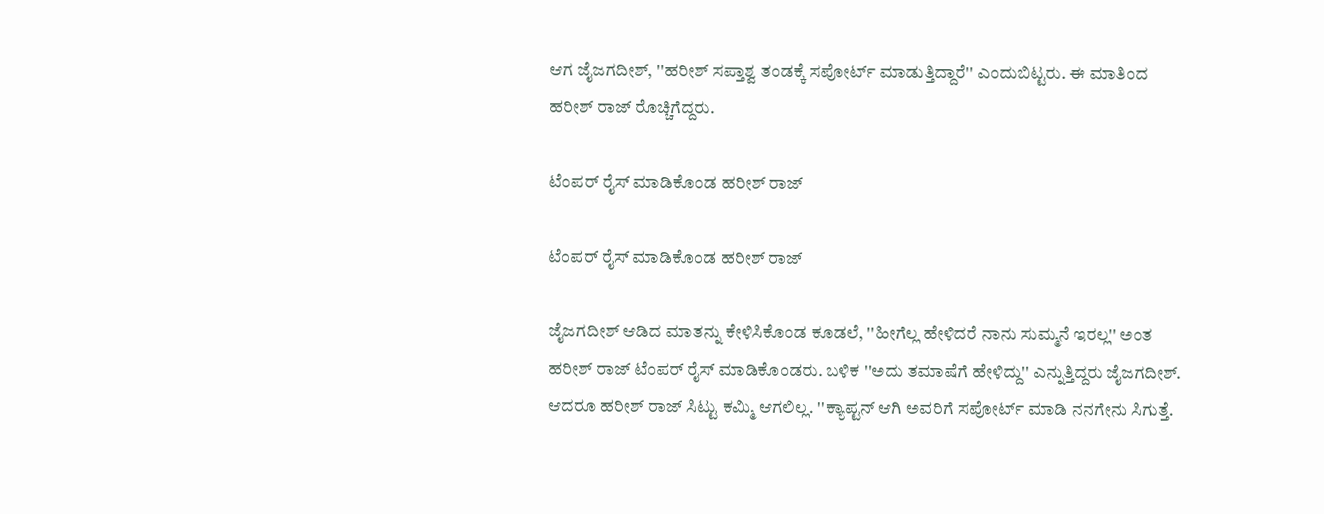ಆಗ ಜೈಜಗದೀಶ್, ''ಹರೀಶ್ ಸಪ್ತಾಶ್ವ ತಂಡಕ್ಕೆ ಸಪೋರ್ಟ್ ಮಾಡುತ್ತಿದ್ದಾರೆ'' ಎಂದುಬಿಟ್ಟರು. ಈ ಮಾತಿಂದ ಹರೀಶ್ ರಾಜ್ ರೊಚ್ಚಿಗೆದ್ದರು.

ಟೆಂಪರ್ ರೈಸ್ ಮಾಡಿಕೊಂಡ ಹರೀಶ್ ರಾಜ್

ಟೆಂಪರ್ ರೈಸ್ ಮಾಡಿಕೊಂಡ ಹರೀಶ್ ರಾಜ್

ಜೈಜಗದೀಶ್ ಆಡಿದ ಮಾತನ್ನು ಕೇಳಿಸಿಕೊಂಡ ಕೂಡಲೆ, ''ಹೀಗೆಲ್ಲ ಹೇಳಿದರೆ ನಾನು ಸುಮ್ಮನೆ ಇರಲ್ಲ'' ಅಂತ ಹರೀಶ್ ರಾಜ್ ಟೆಂಪರ್ ರೈಸ್ ಮಾಡಿಕೊಂಡರು. ಬಳಿಕ ''ಅದು ತಮಾಷೆಗೆ ಹೇಳಿದ್ದು'' ಎನ್ನುತ್ತಿದ್ದರು ಜೈಜಗದೀಶ್. ಆದರೂ ಹರೀಶ್ ರಾಜ್ ಸಿಟ್ಟು ಕಮ್ಮಿ ಆಗಲಿಲ್ಲ. ''ಕ್ಯಾಪ್ಟನ್ ಆಗಿ ಅವರಿಗೆ ಸಪೋರ್ಟ್ ಮಾಡಿ ನನಗೇನು ಸಿಗುತ್ತೆ.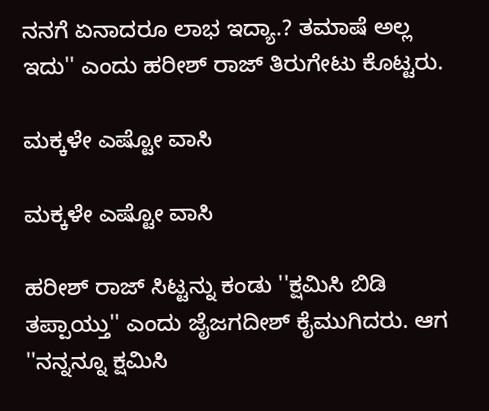ನನಗೆ ಏನಾದರೂ ಲಾಭ ಇದ್ಯಾ.? ತಮಾಷೆ ಅಲ್ಲ ಇದು'' ಎಂದು ಹರೀಶ್ ರಾಜ್ ತಿರುಗೇಟು ಕೊಟ್ಟರು.

ಮಕ್ಕಳೇ ಎಷ್ಟೋ ವಾಸಿ

ಮಕ್ಕಳೇ ಎಷ್ಟೋ ವಾಸಿ

ಹರೀಶ್ ರಾಜ್ ಸಿಟ್ಟನ್ನು ಕಂಡು ''ಕ್ಷಮಿಸಿ ಬಿಡಿ ತಪ್ಪಾಯ್ತು'' ಎಂದು ಜೈಜಗದೀಶ್ ಕೈಮುಗಿದರು. ಆಗ ''ನನ್ನನ್ನೂ ಕ್ಷಮಿಸಿ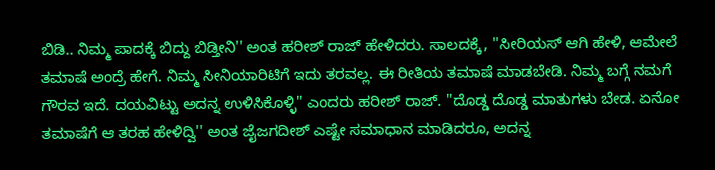ಬಿಡಿ.. ನಿಮ್ಮ ಪಾದಕ್ಕೆ ಬಿದ್ದು ಬಿಡ್ತೀನಿ'' ಅಂತ ಹರೀಶ್ ರಾಜ್ ಹೇಳಿದರು. ಸಾಲದಕ್ಕೆ, ''ಸೀರಿಯಸ್ ಆಗಿ ಹೇಳಿ, ಆಮೇಲೆ ತಮಾಷೆ ಅಂದ್ರೆ ಹೇಗೆ. ನಿಮ್ಮ ಸೀನಿಯಾರಿಟಿಗೆ ಇದು ತರವಲ್ಲ. ಈ ರೀತಿಯ ತಮಾಷೆ ಮಾಡಬೇಡಿ. ನಿಮ್ಮ ಬಗ್ಗೆ ನಮಗೆ ಗೌರವ ಇದೆ. ದಯವಿಟ್ಟು ಅದನ್ನ ಉಳಿಸಿಕೊಳ್ಳಿ'' ಎಂದರು ಹರೀಶ್ ರಾಜ್. ''ದೊಡ್ಡ ದೊಡ್ಡ ಮಾತುಗಳು ಬೇಡ. ಏನೋ ತಮಾಷೆಗೆ ಆ ತರಹ ಹೇಳಿದ್ವಿ'' ಅಂತ ಜೈಜಗದೀಶ್ ಎಷ್ಟೇ ಸಮಾಧಾನ ಮಾಡಿದರೂ, ಅದನ್ನ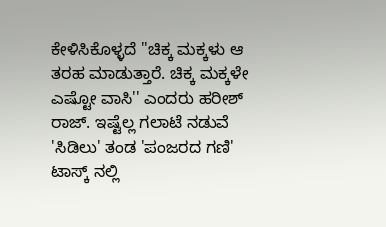ಕೇಳಿಸಿಕೊಳ್ಳದೆ ''ಚಿಕ್ಕ ಮಕ್ಕಳು ಆ ತರಹ ಮಾಡುತ್ತಾರೆ. ಚಿಕ್ಕ ಮಕ್ಕಳೇ ಎಷ್ಟೋ ವಾಸಿ'' ಎಂದರು ಹರೀಶ್ ರಾಜ್. ಇಷ್ಟೆಲ್ಲ ಗಲಾಟೆ ನಡುವೆ 'ಸಿಡಿಲು' ತಂಡ 'ಪಂಜರದ ಗಣಿ' ಟಾಸ್ಕ್ ನಲ್ಲಿ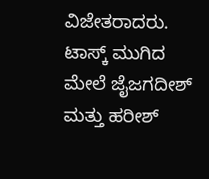ವಿಜೇತರಾದರು. ಟಾಸ್ಕ್ ಮುಗಿದ ಮೇಲೆ ಜೈಜಗದೀಶ್ ಮತ್ತು ಹರೀಶ್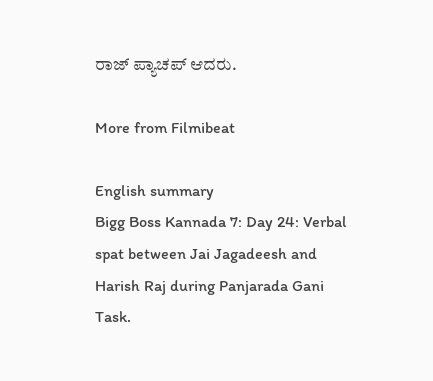ರಾಜ್ ಪ್ಯಾಚಪ್ ಆದರು.

More from Filmibeat

English summary
Bigg Boss Kannada 7: Day 24: Verbal spat between Jai Jagadeesh and Harish Raj during Panjarada Gani Task.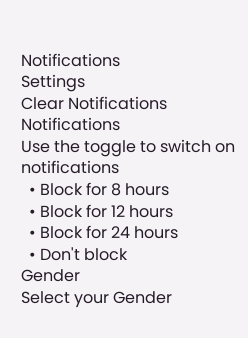Notifications
Settings
Clear Notifications
Notifications
Use the toggle to switch on notifications
  • Block for 8 hours
  • Block for 12 hours
  • Block for 24 hours
  • Don't block
Gender
Select your Gender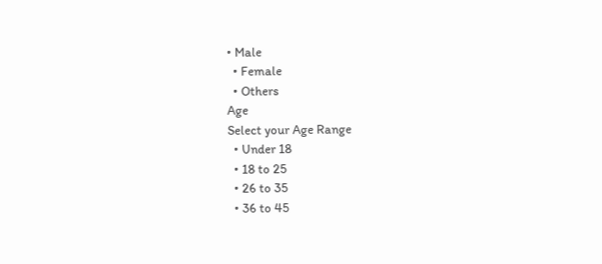• Male
  • Female
  • Others
Age
Select your Age Range
  • Under 18
  • 18 to 25
  • 26 to 35
  • 36 to 45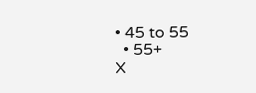• 45 to 55
  • 55+
X